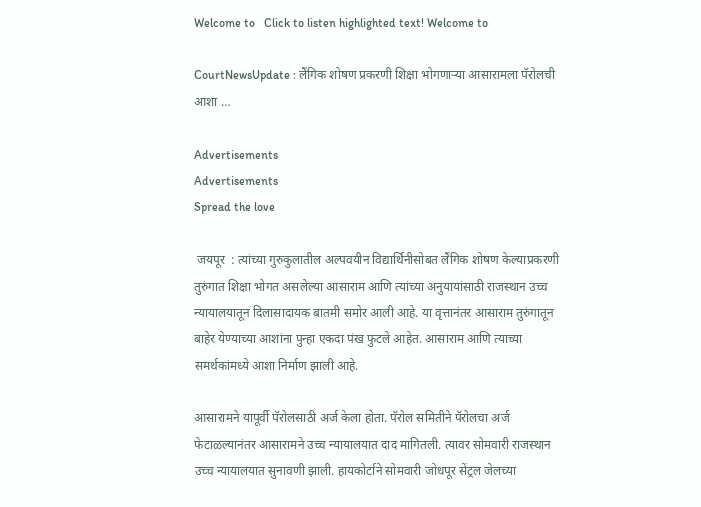Welcome to   Click to listen highlighted text! Welcome to

CourtNewsUpdate : लैंगिक शोषण प्रकरणी शिक्षा भोगणाऱ्या आसारामला पॅरोलची आशा …

Advertisements
Advertisements
Spread the love

 जयपूर  : त्यांच्या गुरुकुलातील अल्पवयीन विद्यार्थिनीसोबत लैंगिक शोषण केल्याप्रकरणी तुरुंगात शिक्षा भोगत असलेल्या आसाराम आणि त्यांच्या अनुयायांसाठी राजस्थान उच्च न्यायालयातून दिलासादायक बातमी समोर आली आहे. या वृत्तानंतर आसाराम तुरुंगातून बाहेर येण्याच्या आशांना पुन्हा एकदा पंख फुटले आहेत. आसाराम आणि त्याच्या समर्थकांमध्ये आशा निर्माण झाली आहे.

आसारामने यापूर्वी पॅरोलसाठी अर्ज केला होता. पॅरोल समितीने पॅरोलचा अर्ज फेटाळल्यानंतर आसारामने उच्च न्यायालयात दाद मागितली. त्यावर सोमवारी राजस्थान उच्च न्यायालयात सुनावणी झाली. हायकोर्टाने सोमवारी जोधपूर सेंट्रल जेलच्या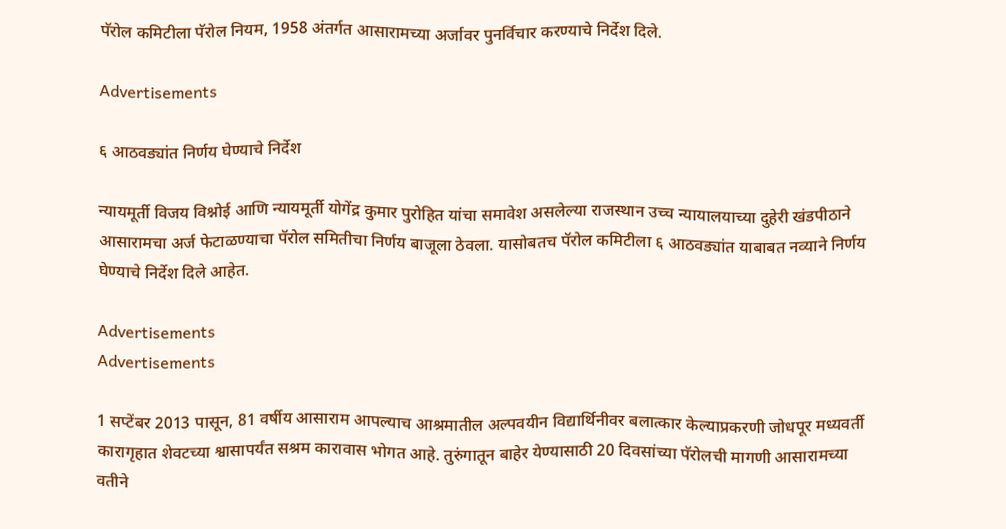पॅरोल कमिटीला पॅरोल नियम, 1958 अंतर्गत आसारामच्या अर्जावर पुनर्विचार करण्याचे निर्देश दिले.

Advertisements

६ आठवड्यांत निर्णय घेण्याचे निर्देश

न्यायमूर्ती विजय विश्नोई आणि न्यायमूर्ती योगेंद्र कुमार पुरोहित यांचा समावेश असलेल्या राजस्थान उच्च न्यायालयाच्या दुहेरी खंडपीठाने आसारामचा अर्ज फेटाळण्याचा पॅरोल समितीचा निर्णय बाजूला ठेवला. यासोबतच पॅरोल कमिटीला ६ आठवड्यांत याबाबत नव्याने निर्णय घेण्याचे निर्देश दिले आहेत.

Advertisements
Advertisements

1 सप्टेंबर 2013 पासून, 81 वर्षीय आसाराम आपल्याच आश्रमातील अल्पवयीन विद्यार्थिनीवर बलात्कार केल्याप्रकरणी जोधपूर मध्यवर्ती कारागृहात शेवटच्या श्वासापर्यंत सश्रम कारावास भोगत आहे. तुरुंगातून बाहेर येण्यासाठी 20 दिवसांच्या पॅरोलची मागणी आसारामच्या वतीने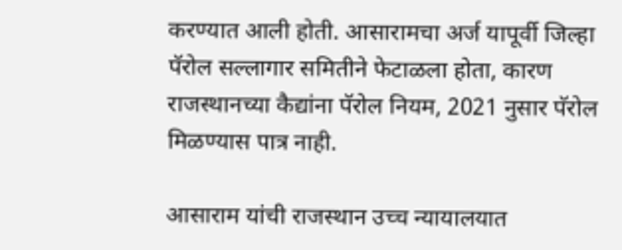करण्यात आली होती. आसारामचा अर्ज यापूर्वी जिल्हा पॅरोल सल्लागार समितीने फेटाळला होता, कारण राजस्थानच्या कैद्यांना पॅरोल नियम, 2021 नुसार पॅरोल मिळण्यास पात्र नाही.

आसाराम यांची राजस्थान उच्च न्यायालयात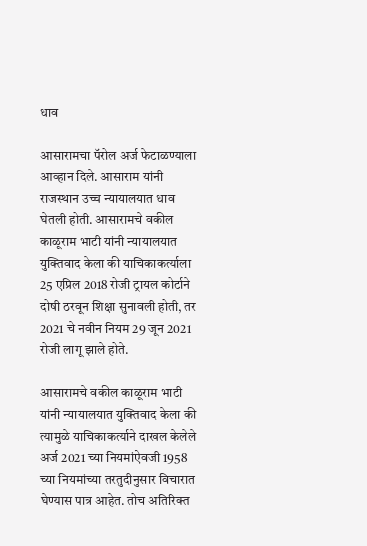धाव

आसारामचा पॅरोल अर्ज फेटाळण्याला आव्हान दिले. आसाराम यांनी राजस्थान उच्च न्यायालयात धाव घेतली होती. आसारामचे वकील काळूराम भाटी यांनी न्यायालयात युक्तिवाद केला की याचिकाकर्त्याला 25 एप्रिल 2018 रोजी ट्रायल कोर्टाने दोषी ठरवून शिक्षा सुनावली होती, तर 2021 चे नवीन नियम 29 जून 2021 रोजी लागू झाले होते.

आसारामचे वकील काळूराम भाटी यांनी न्यायालयात युक्तिवाद केला की त्यामुळे याचिकाकर्त्याने दाखल केलेले अर्ज 2021 च्या नियमांऐवजी 1958 च्या नियमांच्या तरतुदीनुसार विचारात घेण्यास पात्र आहेत. तोच अतिरिक्त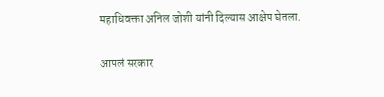महाधिवक्ता अनिल जोशी यांनी दिल्यास आक्षेप घेतला.

आपलं सरकार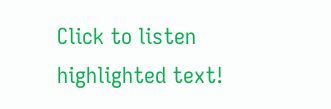Click to listen highlighted text!